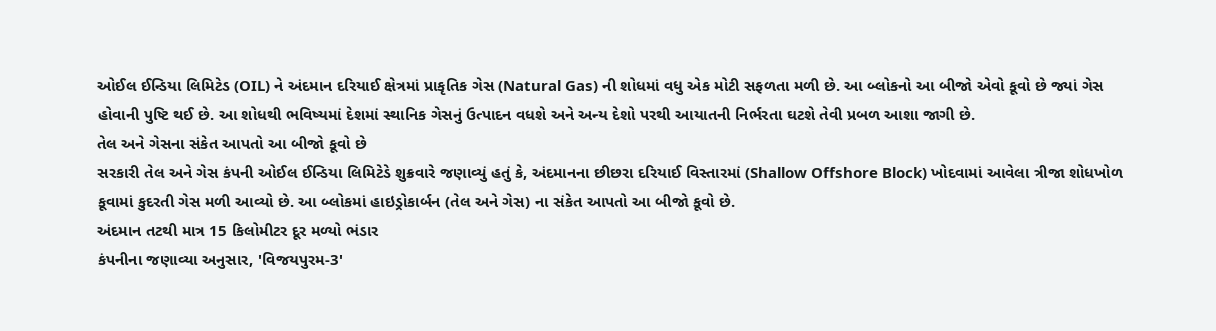ઓઈલ ઈન્ડિયા લિમિટેડ (OIL) ને અંદમાન દરિયાઈ ક્ષેત્રમાં પ્રાકૃતિક ગેસ (Natural Gas) ની શોધમાં વધુ એક મોટી સફળતા મળી છે. આ બ્લોકનો આ બીજો એવો કૂવો છે જ્યાં ગેસ હોવાની પુષ્ટિ થઈ છે. આ શોધથી ભવિષ્યમાં દેશમાં સ્થાનિક ગેસનું ઉત્પાદન વધશે અને અન્ય દેશો પરથી આયાતની નિર્ભરતા ઘટશે તેવી પ્રબળ આશા જાગી છે.
તેલ અને ગેસના સંકેત આપતો આ બીજો કૂવો છે
સરકારી તેલ અને ગેસ કંપની ઓઈલ ઈન્ડિયા લિમિટેડે શુક્રવારે જણાવ્યું હતું કે, અંદમાનના છીછરા દરિયાઈ વિસ્તારમાં (Shallow Offshore Block) ખોદવામાં આવેલા ત્રીજા શોધખોળ કૂવામાં કુદરતી ગેસ મળી આવ્યો છે. આ બ્લોકમાં હાઇડ્રોકાર્બન (તેલ અને ગેસ) ના સંકેત આપતો આ બીજો કૂવો છે.
અંદમાન તટથી માત્ર 15 કિલોમીટર દૂર મળ્યો ભંડાર
કંપનીના જણાવ્યા અનુસાર, 'વિજયપુરમ-3'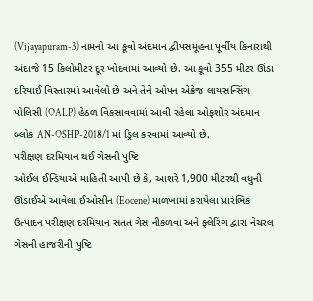(Vijayapuram-3) નામનો આ કૂવો અંદમાન દ્વીપસમૂહના પૂર્વીય કિનારાથી અંદાજે 15 કિલોમીટર દૂર ખોદવામાં આવ્યો છે. આ કૂવો 355 મીટર ઊંડા દરિયાઈ વિસ્તારમાં આવેલો છે અને તેને ઓપન એક્રેજ લાયસન્સિંગ પોલિસી (OALP) હેઠળ વિકસાવવામાં આવી રહેલા ઓફશોર અંદમાન બ્લોક AN-OSHP-2018/1 માં ડ્રિલ કરવામાં આવ્યો છે.
પરીક્ષણ દરમિયાન થઈ ગેસની પુષ્ટિ
ઓઈલ ઈન્ડિયાએ માહિતી આપી છે કે, આશરે 1,900 મીટરથી વધુની ઊંડાઈએ આવેલા ઈઓસીન (Eocene) માળખામાં કરાયેલા પ્રારંભિક ઉત્પાદન પરીક્ષણ દરમિયાન સતત ગેસ નીકળવા અને ફ્લેરિંગ દ્વારા નેચરલ ગેસની હાજરીની પુષ્ટિ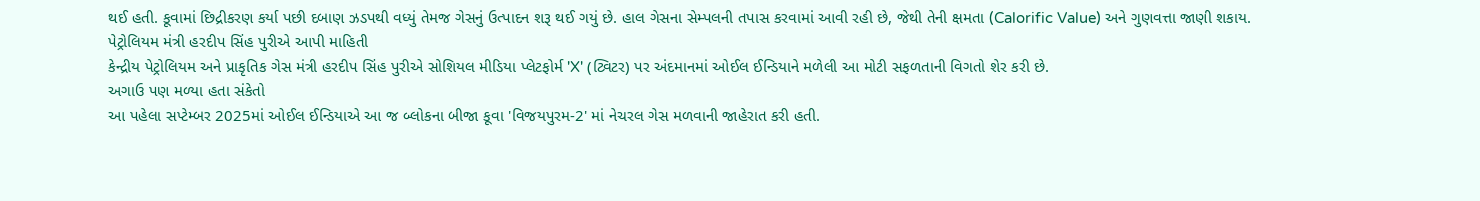થઈ હતી. કૂવામાં છિદ્રીકરણ કર્યા પછી દબાણ ઝડપથી વધ્યું તેમજ ગેસનું ઉત્પાદન શરૂ થઈ ગયું છે. હાલ ગેસના સેમ્પલની તપાસ કરવામાં આવી રહી છે, જેથી તેની ક્ષમતા (Calorific Value) અને ગુણવત્તા જાણી શકાય.
પેટ્રોલિયમ મંત્રી હરદીપ સિંહ પુરીએ આપી માહિતી
કેન્દ્રીય પેટ્રોલિયમ અને પ્રાકૃતિક ગેસ મંત્રી હરદીપ સિંહ પુરીએ સોશિયલ મીડિયા પ્લેટફોર્મ 'X' (ટ્વિટર) પર અંદમાનમાં ઓઈલ ઈન્ડિયાને મળેલી આ મોટી સફળતાની વિગતો શેર કરી છે.
અગાઉ પણ મળ્યા હતા સંકેતો
આ પહેલા સપ્ટેમ્બર 2025માં ઓઈલ ઈન્ડિયાએ આ જ બ્લોકના બીજા કૂવા 'વિજયપુરમ-2' માં નેચરલ ગેસ મળવાની જાહેરાત કરી હતી.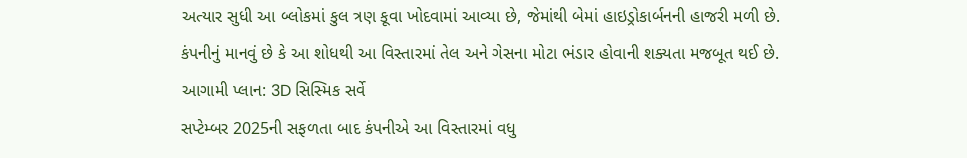અત્યાર સુધી આ બ્લોકમાં કુલ ત્રણ કૂવા ખોદવામાં આવ્યા છે, જેમાંથી બેમાં હાઇડ્રોકાર્બનની હાજરી મળી છે. કંપનીનું માનવું છે કે આ શોધથી આ વિસ્તારમાં તેલ અને ગેસના મોટા ભંડાર હોવાની શક્યતા મજબૂત થઈ છે.
આગામી પ્લાન: 3D સિસ્મિક સર્વે
સપ્ટેમ્બર 2025ની સફળતા બાદ કંપનીએ આ વિસ્તારમાં વધુ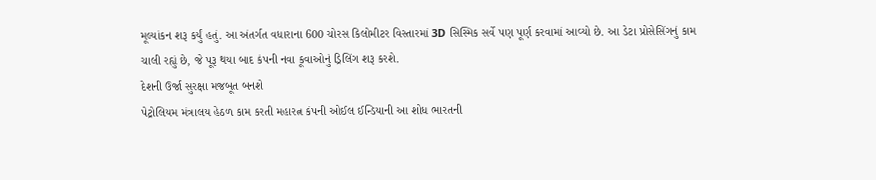મૂલ્યાંકન શરૂ કર્યું હતું. આ અંતર્ગત વધારાના 600 ચોરસ કિલોમીટર વિસ્તારમાં 3D સિસ્મિક સર્વે પણ પૂર્ણ કરવામાં આવ્યો છે. આ ડેટા પ્રોસેસિંગનું કામ ચાલી રહ્યું છે, જે પૂરૂ થયા બાદ કંપની નવા કૂવાઓનું ડ્રિલિંગ શરૂ કરશે.
દેશની ઉર્જા સુરક્ષા મજબૂત બનશે
પેટ્રોલિયમ મંત્રાલય હેઠળ કામ કરતી મહારત્ન કંપની ઓઈલ ઈન્ડિયાની આ શોધ ભારતની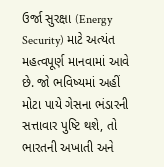ઉર્જા સુરક્ષા (Energy Security) માટે અત્યંત મહત્વપૂર્ણ માનવામાં આવે છે. જો ભવિષ્યમાં અહીં મોટા પાયે ગેસના ભંડારની સત્તાવાર પુષ્ટિ થશે, તો ભારતની અખાતી અને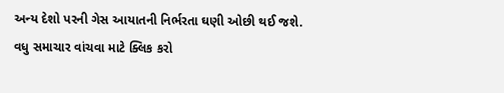અન્ય દેશો પરની ગેસ આયાતની નિર્ભરતા ઘણી ઓછી થઈ જશે.
વધુ સમાચાર વાંચવા માટે ક્લિક કરો